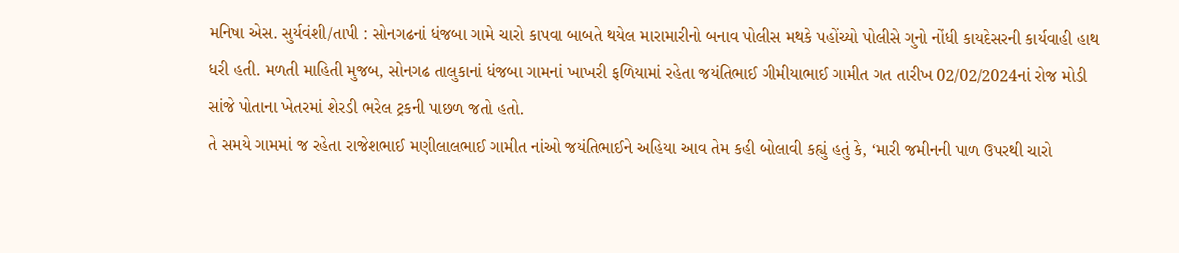મનિષા એસ. સુર્યવંશી/તાપી : સોનગઢનાં ધંજબા ગામે ચારો કાપવા બાબતે થયેલ મારામારીનો બનાવ પોલીસ મથકે પહોંચ્યો પોલીસે ગુનો નોંધી કાયદેસરની કાર્યવાહી હાથ ધરી હતી. મળતી માહિતી મુજબ, સોનગઢ તાલુકાનાં ધંજબા ગામનાં ખાખરી ફળિયામાં રહેતા જયંતિભાઈ ગીમીયાભાઈ ગામીત ગત તારીખ 02/02/2024નાં રોજ મોડી સાંજે પોતાના ખેતરમાં શેરડી ભરેલ ટ્રકની પાછળ જતો હતો.
તે સમયે ગામમાં જ રહેતા રાજેશભાઈ મણીલાલભાઈ ગામીત નાંઓ જયંતિભાઈને અહિયા આવ તેમ કહી બોલાવી કહ્યું હતું કે, ‘મારી જમીનની પાળ ઉપરથી ચારો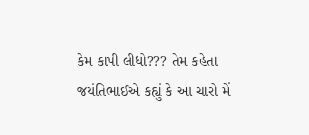કેમ કાપી લીધો??? તેમ કહેતા જયંતિભાઈએ કહ્યું કે આ ચારો મેં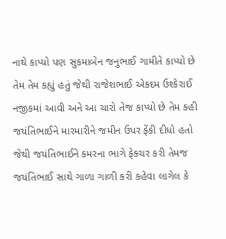નાથે કાપ્યો પણ સુકમાબેન જનુભાઈ ગામીતે કાપ્યો છે તેમ તેમ કહ્યું હતું જેથી રાજેશભાઈ એકદમ ઉશ્કેરાઈ નજીકમાં આવી અને આ ચારો તેજ કાપ્યો છે તેમ કહી જયંતિભાઈને મારમારીને જમીન ઉપર ફેંકી દીધો હતો જેથી જયંતિભાઈને કમરના ભાગે ફેક્ચર કરી તેમજ જયંતિભાઈ સાથે ગાળા ગાળી કરી કહેવા લાગેલ કે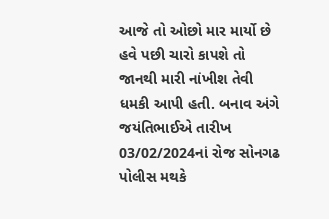આજે તો ઓછો માર માર્યો છે હવે પછી ચારો કાપશે તો જાનથી મારી નાંખીશ તેવી ધમકી આપી હતી. બનાવ અંગે જયંતિભાઈએ તારીખ 03/02/2024નાં રોજ સોનગઢ પોલીસ મથકે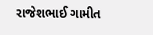રાજેશભાઈ ગામીત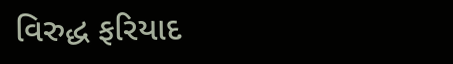વિરુદ્ધ ફરિયાદ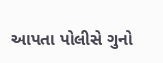આપતા પોલીસે ગુનો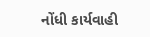નોંધી કાર્યવાહી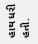હાથ ધરી હતી.